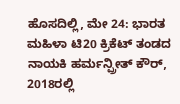ಹೊಸದಿಲ್ಲಿ, ಮೇ 24: ಭಾರತ ಮಹಿಳಾ ಟಿ20 ಕ್ರಿಕೆಟ್ ತಂಡದ ನಾಯಕಿ ಹರ್ಮನ್ಪ್ರೀತ್ ಕೌರ್, 2018ರಲ್ಲಿ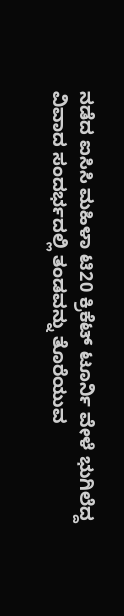ನಡೆದ ಐಸಿಸಿ ಮಹಿಳಾ ಟಿ20 ಕ್ರಿಕೆಟ್ ಟೂರ್ನಿ ವೇಳೆ ಭುಗಿಲೆದ್ದ ವಿವಾದ ಸಂದರ್ಭದಲ್ಲಿ ತಂಡವನ್ನು ತೊರೆಯುವ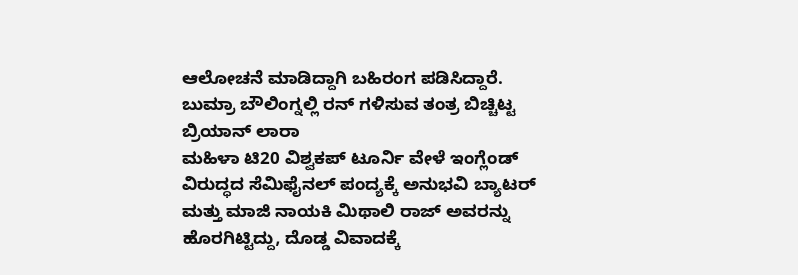ಆಲೋಚನೆ ಮಾಡಿದ್ದಾಗಿ ಬಹಿರಂಗ ಪಡಿಸಿದ್ದಾರೆ.
ಬುಮ್ರಾ ಬೌಲಿಂಗ್ನಲ್ಲಿ ರನ್ ಗಳಿಸುವ ತಂತ್ರ ಬಿಚ್ಚಿಟ್ಟ ಬ್ರಿಯಾನ್ ಲಾರಾ
ಮಹಿಳಾ ಟಿ20 ವಿಶ್ವಕಪ್ ಟೂರ್ನಿ ವೇಳೆ ಇಂಗ್ಲೆಂಡ್ ವಿರುದ್ಧದ ಸೆಮಿಫೈನಲ್ ಪಂದ್ಯಕ್ಕೆ ಅನುಭವಿ ಬ್ಯಾಟರ್ ಮತ್ತು ಮಾಜಿ ನಾಯಕಿ ಮಿಥಾಲಿ ರಾಜ್ ಅವರನ್ನು ಹೊರಗಿಟ್ಟಿದ್ದು, ದೊಡ್ಡ ವಿವಾದಕ್ಕೆ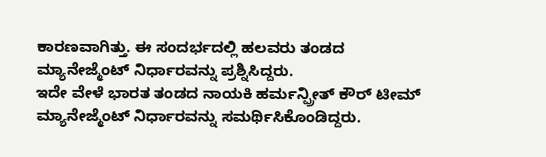ಕಾರಣವಾಗಿತ್ತು. ಈ ಸಂದರ್ಭದಲ್ಲಿ ಹಲವರು ತಂಡದ ಮ್ಯಾನೇಜ್ಮೆಂಟ್ ನಿರ್ಧಾರವನ್ನು ಪ್ರಶ್ನಿಸಿದ್ದರು.
ಇದೇ ವೇಳೆ ಭಾರತ ತಂಡದ ನಾಯಕಿ ಹರ್ಮನ್ಪ್ರೀತ್ ಕೌರ್ ಟೀಮ್ ಮ್ಯಾನೇಜ್ಮೆಂಟ್ ನಿರ್ಧಾರವನ್ನು ಸಮರ್ಥಿಸಿಕೊಂಡಿದ್ದರು.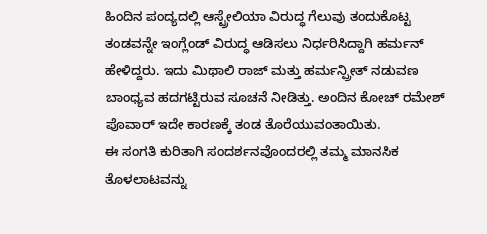ಹಿಂದಿನ ಪಂದ್ಯದಲ್ಲಿ ಆಸ್ಟ್ರೇಲಿಯಾ ವಿರುದ್ಧ ಗೆಲುವು ತಂದುಕೊಟ್ಟ ತಂಡವನ್ನೇ ಇಂಗ್ಲೆಂಡ್ ವಿರುದ್ಧ ಆಡಿಸಲು ನಿರ್ಧರಿಸಿದ್ದಾಗಿ ಹರ್ಮನ್ ಹೇಳಿದ್ದರು. ಇದು ಮಿಥಾಲಿ ರಾಜ್ ಮತ್ತು ಹರ್ಮನ್ಪ್ರೀತ್ ನಡುವಣ ಬಾಂಧ್ಯವ ಹದಗಟ್ಟಿರುವ ಸೂಚನೆ ನೀಡಿತ್ತು. ಅಂದಿನ ಕೋಚ್ ರಮೇಶ್ ಪೊವಾರ್ ಇದೇ ಕಾರಣಕ್ಕೆ ತಂಡ ತೊರೆಯುವಂತಾಯಿತು.
ಈ ಸಂಗತಿ ಕುರಿತಾಗಿ ಸಂದರ್ಶನವೊಂದರಲ್ಲಿ ತಮ್ಮ ಮಾನಸಿಕ ತೊಳಲಾಟವನ್ನು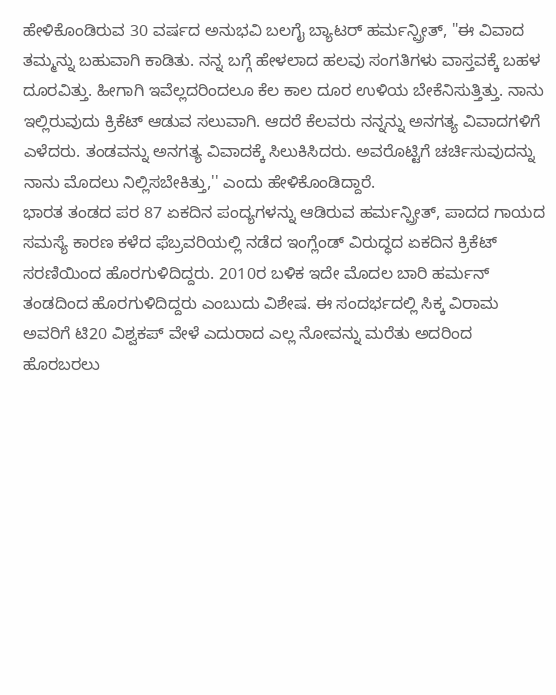ಹೇಳಿಕೊಂಡಿರುವ 30 ವರ್ಷದ ಅನುಭವಿ ಬಲಗೈ ಬ್ಯಾಟರ್ ಹರ್ಮನ್ಪ್ರೀತ್, "ಈ ವಿವಾದ ತಮ್ಮನ್ನು ಬಹುವಾಗಿ ಕಾಡಿತು. ನನ್ನ ಬಗ್ಗೆ ಹೇಳಲಾದ ಹಲವು ಸಂಗತಿಗಳು ವಾಸ್ತವಕ್ಕೆ ಬಹಳ ದೂರವಿತ್ತು. ಹೀಗಾಗಿ ಇವೆಲ್ಲದರಿಂದಲೂ ಕೆಲ ಕಾಲ ದೂರ ಉಳಿಯ ಬೇಕೆನಿಸುತ್ತಿತ್ತು. ನಾನು ಇಲ್ಲಿರುವುದು ಕ್ರಿಕೆಟ್ ಆಡುವ ಸಲುವಾಗಿ. ಆದರೆ ಕೆಲವರು ನನ್ನನ್ನು ಅನಗತ್ಯ ವಿವಾದಗಳಿಗೆ ಎಳೆದರು. ತಂಡವನ್ನು ಅನಗತ್ಯ ವಿವಾದಕ್ಕೆ ಸಿಲುಕಿಸಿದರು. ಅವರೊಟ್ಟಿಗೆ ಚರ್ಚಿಸುವುದನ್ನು ನಾನು ಮೊದಲು ನಿಲ್ಲಿಸಬೇಕಿತ್ತು,'' ಎಂದು ಹೇಳಿಕೊಂಡಿದ್ದಾರೆ.
ಭಾರತ ತಂಡದ ಪರ 87 ಏಕದಿನ ಪಂದ್ಯಗಳನ್ನು ಆಡಿರುವ ಹರ್ಮನ್ಪ್ರೀತ್, ಪಾದದ ಗಾಯದ ಸಮಸ್ಯೆ ಕಾರಣ ಕಳೆದ ಫೆಬ್ರವರಿಯಲ್ಲಿ ನಡೆದ ಇಂಗ್ಲೆಂಡ್ ವಿರುದ್ಧದ ಏಕದಿನ ಕ್ರಿಕೆಟ್ ಸರಣಿಯಿಂದ ಹೊರಗುಳಿದಿದ್ದರು. 2010ರ ಬಳಿಕ ಇದೇ ಮೊದಲ ಬಾರಿ ಹರ್ಮನ್ ತಂಡದಿಂದ ಹೊರಗುಳಿದಿದ್ದರು ಎಂಬುದು ವಿಶೇಷ. ಈ ಸಂದರ್ಭದಲ್ಲಿ ಸಿಕ್ಕ ವಿರಾಮ ಅವರಿಗೆ ಟಿ20 ವಿಶ್ವಕಪ್ ವೇಳೆ ಎದುರಾದ ಎಲ್ಲ ನೋವನ್ನು ಮರೆತು ಅದರಿಂದ ಹೊರಬರಲು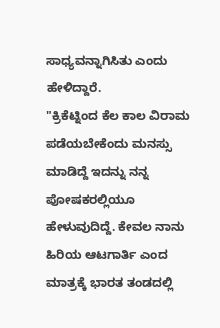ಸಾಧ್ಯವನ್ನಾಗಿಸಿತು ಎಂದು ಹೇಳಿದ್ದಾರೆ.
"ಕ್ರಿಕೆಟ್ನಿಂದ ಕೆಲ ಕಾಲ ವಿರಾಮ ಪಡೆಯಬೇಕೆಂದು ಮನಸ್ಸು ಮಾಡಿದ್ದೆ ಇದನ್ನು ನನ್ನ ಪೋಷಕರಲ್ಲಿಯೂ ಹೇಳುವುದಿದ್ದೆ. ಕೇವಲ ನಾನು ಹಿರಿಯ ಆಟಗಾರ್ತಿ ಎಂದ ಮಾತ್ರಕ್ಕೆ ಭಾರತ ತಂಡದಲ್ಲಿ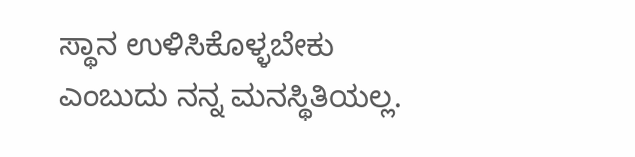ಸ್ಥಾನ ಉಳಿಸಿಕೊಳ್ಳಬೇಕು ಎಂಬುದು ನನ್ನ ಮನಸ್ಥಿತಿಯಲ್ಲ.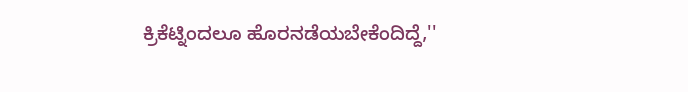ಕ್ರಿಕೆಟ್ನಿಂದಲೂ ಹೊರನಡೆಯಬೇಕೆಂದಿದ್ದೆ,''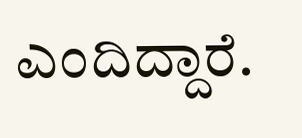ಎಂದಿದ್ದಾರೆ.